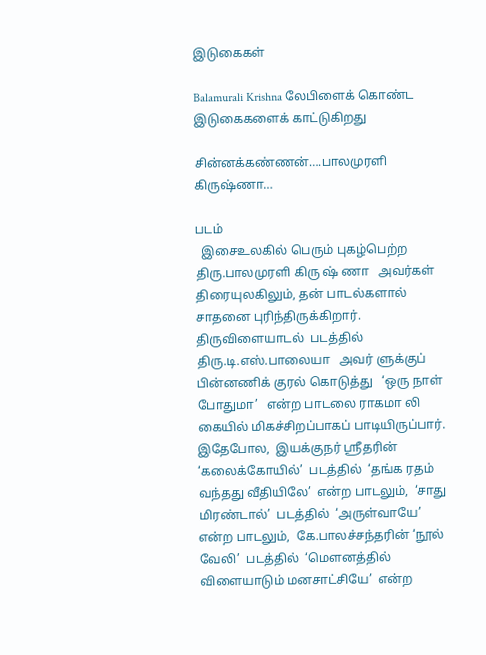இடுகைகள்

Balamurali Krishna லேபிளைக் கொண்ட இடுகைகளைக் காட்டுகிறது

சின்னக்கண்ணன்….பாலமுரளி கிருஷ்ணா…

படம்
  இசைஉலகில் பெரும் புகழ்பெற்ற   திரு.பாலமுரளி கிரு ஷ் ணா   அவர்கள் திரையுலகிலும், தன் பாடல்களால் சாதனை புரிந்திருக்கிறார்.   திருவிளையாடல்  படத்தில்   திரு.டி.எஸ்.பாலையா   அவர் ளுக்குப் பின்னணிக் குரல் கொடுத்து   ‘ஒரு நாள் போதுமா’   என்ற பாடலை ராகமா லி கையில் மிகச்சிறப்பாகப் பாடியிருப்பார். இதேபோல,  இயக்குநர் ஸ்ரீதரின் ‘கலைக்கோயில்’  படத்தில்  ‘தங்க ரதம் வந்தது வீதியிலே’  என்ற பாடலும்,  ‘சாது மிரண்டால்’  படத்தில்  ‘அருள்வாயே’  என்ற பாடலும்,  கே.பாலச்சந்தரின் ‘நூல் வேலி’  படத்தில்  ‘மௌனத்தில் விளையாடும் மனசாட்சியே’  என்ற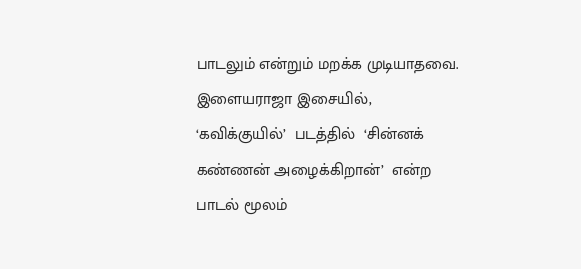பாடலும் என்றும் மறக்க முடியாதவை. இளையராஜா இசையில்,  ‘கவிக்குயில்’  படத்தில்  ‘சின்னக் கண்ணன் அழைக்கிறான்’  என்ற பாடல் மூலம்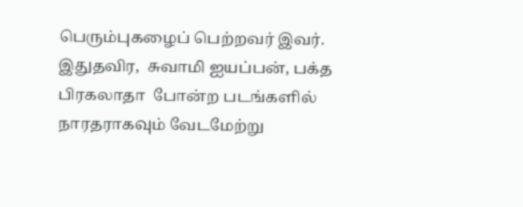பெரும்புகழைப் பெற்றவர் இவர். இதுதவிர,  சுவாமி ஐயப்பன், பக்த பிரகலாதா  போன்ற படங்களில் நாரதராகவும் வேடமேற்று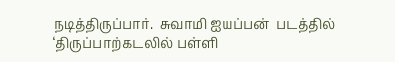நடித்திருப்பார்.  சுவாமி ஐயப்பன்  படத்தில்  ‘திருப்பாற்கடலில் பள்ளி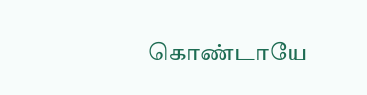கொண்டாயே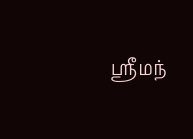ஸ்ரீமந்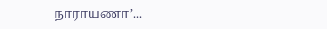நாராயணா’...